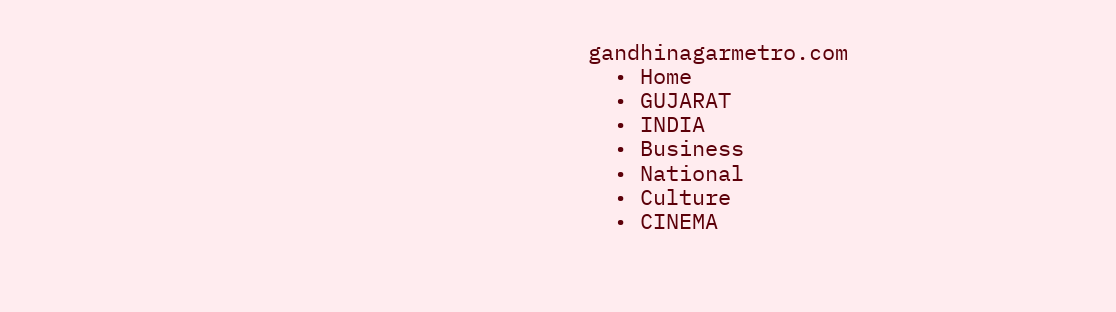gandhinagarmetro.com
  • Home
  • GUJARAT
  • INDIA
  • Business
  • National
  • Culture
  • CINEMA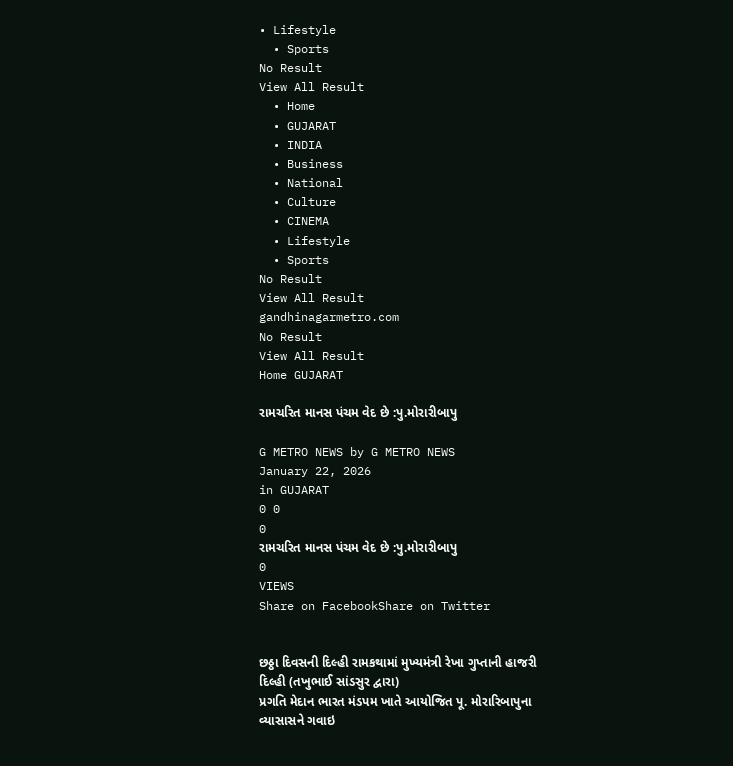• Lifestyle
  • Sports
No Result
View All Result
  • Home
  • GUJARAT
  • INDIA
  • Business
  • National
  • Culture
  • CINEMA
  • Lifestyle
  • Sports
No Result
View All Result
gandhinagarmetro.com
No Result
View All Result
Home GUJARAT

રામચરિત માનસ પંચમ વેદ છે :પુ.મોરારીબાપુ

G METRO NEWS by G METRO NEWS
January 22, 2026
in GUJARAT
0 0
0
રામચરિત માનસ પંચમ વેદ છે :પુ.મોરારીબાપુ
0
VIEWS
Share on FacebookShare on Twitter


છઠ્ઠા દિવસની દિલ્હી રામકથામાં મુખ્યમંત્રી રેખા ગુપ્તાની હાજરી
દિલ્હી (તખુભાઈ સાંડસુર દ્વારા)
પ્રગતિ મેદાન ભારત મંડપમ ખાતે આયોજિત પૂ. મોરારિબાપુના વ્યાસાસને ગવાઇ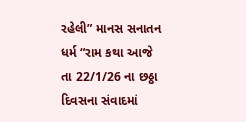રહેલી” માનસ સનાતન ધર્મ “રામ કથા આજે તા 22/1/26 ના છઠ્ઠા દિવસના સંવાદમાં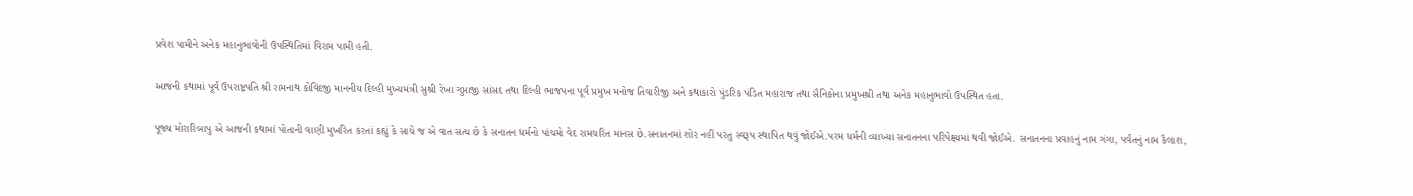પ્રવેશ પામીને અનેક મહાનુભાવોની ઉપસ્થિતિમાં વિરામ પામી હતી.

આજની કથામાં પૂર્વ ઉપરાષ્ટ્રપતિ શ્રી રામનાથ કોવિંદજી માનનીય દિલ્હી મુખ્યમંત્રી સુશ્રી રેખા ગુપ્તાજી સાંસદ તથા દિલ્હી ભાજપના પૂર્વ પ્રમુખ મનોજ તિવારીજી અને કથાકારો પુંડરિક પંડિત મહારાજ તથા સૈનિકોના પ્રમુખશ્રી તથા અનેક મહાનુભાવો ઉપસ્થિત હતા.

પૂજ્ય મોરારિબાપુ એ આજની કથામાં પોતાની વાણી મુખરિત કરતાં કહ્યું કે સાચે જ એ વાત સત્ય છે કે સનાતન ધર્મનો પાંચમો વેદ રામચરિત માનસ છે.સનાતનમાં શોર નહીં પરંતુ સ્વરૂપ સ્થાપિત થવું જોઈએ.પરમ ધર્મની વ્યાખ્યા સનાતનના પરિપેક્ષ્યમાં થવી જોઈએ. સનાતનના પ્રવાહનું નામ ગંગા, પર્વતનું નામ કૈલાશ,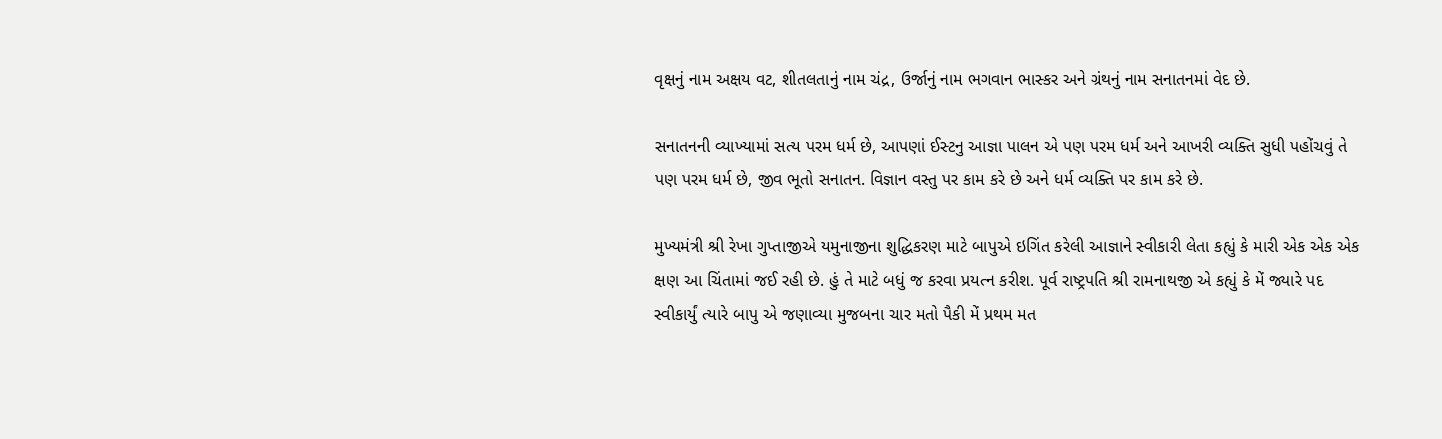વૃક્ષનું નામ અક્ષય વટ, શીતલતાનું નામ ચંદ્ર, ઉર્જાનું નામ ભગવાન ભાસ્કર અને ગ્રંથનું નામ સનાતનમાં વેદ છે.

સનાતનની વ્યાખ્યામાં સત્ય પરમ ધર્મ છે, આપણાં ઈસ્ટનુ આજ્ઞા પાલન એ પણ પરમ ધર્મ અને આખરી વ્યક્તિ સુધી પહોંચવું તે પણ પરમ ધર્મ છે, જીવ ભૂતો સનાતન. વિજ્ઞાન વસ્તુ પર કામ કરે છે અને ધર્મ વ્યક્તિ પર કામ કરે છે.

મુખ્યમંત્રી શ્રી રેખા ગુપ્તાજીએ યમુનાજીના શુદ્ધિકરણ માટે બાપુએ ઇગિંત કરેલી આજ્ઞાને સ્વીકારી લેતા કહ્યું કે મારી એક એક એક ક્ષણ આ ચિંતામાં જઈ રહી છે. હું તે માટે બધું જ કરવા પ્રયત્ન કરીશ. પૂર્વ રાષ્ટ્રપતિ શ્રી રામનાથજી એ કહ્યું કે મેં જ્યારે પદ સ્વીકાર્યું ત્યારે બાપુ એ જણાવ્યા મુજબના ચાર મતો પૈકી મેં પ્રથમ મત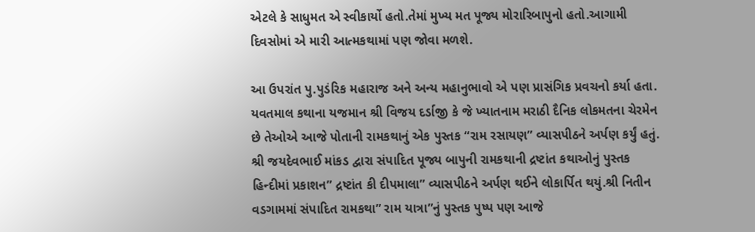એટલે કે સાધુમત એ સ્વીકાર્યો હતો.તેમાં મુખ્ય મત પૂજ્ય મોરારિબાપુનો હતો.આગામી દિવસોમાં એ મારી આત્મકથામાં પણ જોવા મળશે.

આ ઉપરાંત પુ.પુડંરિક મહારાજ અને અન્ય મહાનુભાવો એ પણ પ્રાસંગિક પ્રવચનો કર્યા હતા. યવતમાલ કથાના યજમાન શ્રી વિજય દર્ડાજી કે જે ખ્યાતનામ મરાઠી દૈનિક લોકમતના ચેરમેન છે તેઓએ આજે પોતાની રામકથાનું એક પુસ્તક “રામ રસાયણ” વ્યાસપીઠને અર્પણ કર્યું હતું. શ્રી જયદેવભાઈ માંકડ દ્વારા સંપાદિત પૂજ્ય બાપુની રામકથાની દ્રષ્ટાંત કથાઓનું પુસ્તક હિન્દીમાં પ્રકાશન” દ્રષ્ટાંત કી દીપમાલા” વ્યાસપીઠને અર્પણ થઈને લોકાર્પિત થયું.શ્રી નિતીન વડગામમાં સંપાદિત રામકથા” રામ યાત્રા”નું પુસ્તક પુષ્પ પણ આજે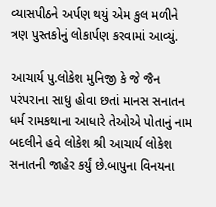વ્યાસપીઠને અર્પણ થયું એમ કુલ મળીને ત્રણ પુસ્તકોનું લોકાર્પણ કરવામાં આવ્યું.

આચાર્ય પુ.લોકેશ મુનિજી કે જે જૈન પરંપરાના સાધુ હોવા છતાં માનસ સનાતન ધર્મ રામકથાના આધારે તેઓએ પોતાનું નામ બદલીને હવે લોકેશ શ્રી આચાર્ય લોકેશ સનાતની જાહેર કર્યું છે.બાપુના વિનયના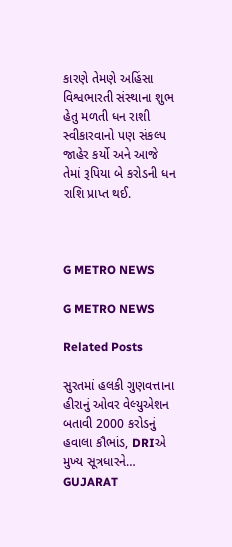કારણે તેમણે અહિંસા વિશ્વભારતી સંસ્થાના શુભ હેતુ મળતી ધન રાશી સ્વીકારવાનો પણ સંકલ્પ જાહેર કર્યો અને આજે તેમાં રૂપિયા બે કરોડની ધન રાશિ પ્રાપ્ત થઈ.



G METRO NEWS

G METRO NEWS

Related Posts

સુરતમાં હલકી ગુણવત્તાના હીરાનું ઓવર વેલ્યુએશન બતાવી 2000 કરોડનું હવાલા કૌભાંડ, DRIએ મુખ્ય સૂત્રધારને…
GUJARAT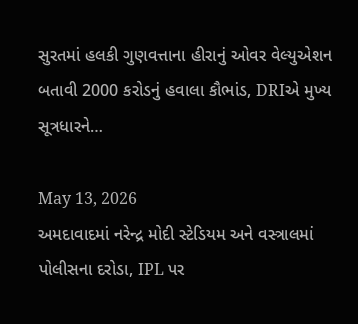સુરતમાં હલકી ગુણવત્તાના હીરાનું ઓવર વેલ્યુએશન બતાવી 2000 કરોડનું હવાલા કૌભાંડ, DRIએ મુખ્ય સૂત્રધારને…

May 13, 2026
અમદાવાદમાં નરેન્દ્ર મોદી સ્ટેડિયમ અને વસ્ત્રાલમાં પોલીસના દરોડા, IPL પર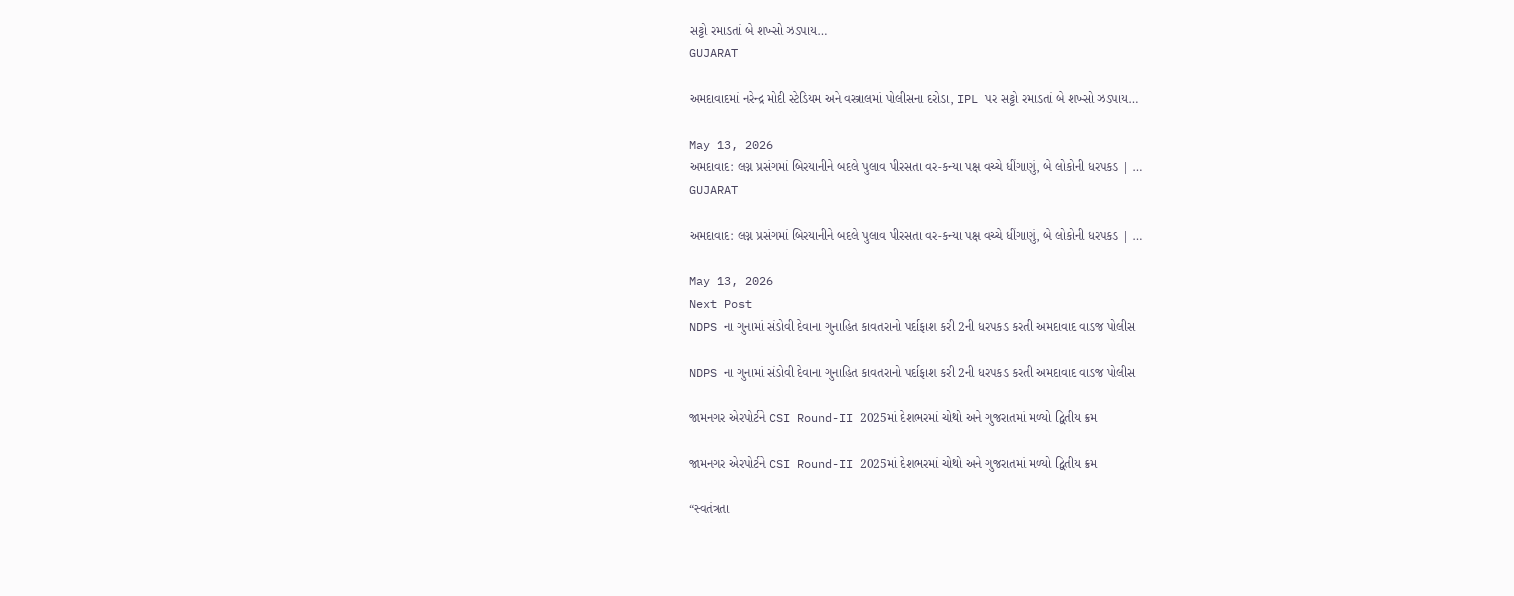સટ્ટો રમાડતાં બે શખ્સો ઝડપાય…
GUJARAT

અમદાવાદમાં નરેન્દ્ર મોદી સ્ટેડિયમ અને વસ્ત્રાલમાં પોલીસના દરોડા, IPL પર સટ્ટો રમાડતાં બે શખ્સો ઝડપાય…

May 13, 2026
અમદાવાદ: લગ્ન પ્રસંગમાં બિરયાનીને બદલે પુલાવ પીરસતા વર-કન્યા પક્ષ વચ્ચે ધીંગાણું, બે લોકોની ધરપકડ | …
GUJARAT

અમદાવાદ: લગ્ન પ્રસંગમાં બિરયાનીને બદલે પુલાવ પીરસતા વર-કન્યા પક્ષ વચ્ચે ધીંગાણું, બે લોકોની ધરપકડ | …

May 13, 2026
Next Post
NDPS ના ગુનામાં સંડોવી દેવાના ગુનાહિત કાવતરાનો પર્દાફાશ કરી 2ની ધરપકડ કરતી અમદાવાદ વાડજ પોલીસ

NDPS ના ગુનામાં સંડોવી દેવાના ગુનાહિત કાવતરાનો પર્દાફાશ કરી 2ની ધરપકડ કરતી અમદાવાદ વાડજ પોલીસ

જામનગર એરપોર્ટને CSI Round-II 2025માં દેશભરમાં ચોથો અને ગુજરાતમાં મળ્યો દ્વિતીય ક્રમ

જામનગર એરપોર્ટને CSI Round-II 2025માં દેશભરમાં ચોથો અને ગુજરાતમાં મળ્યો દ્વિતીય ક્રમ

“સ્વતંત્રતા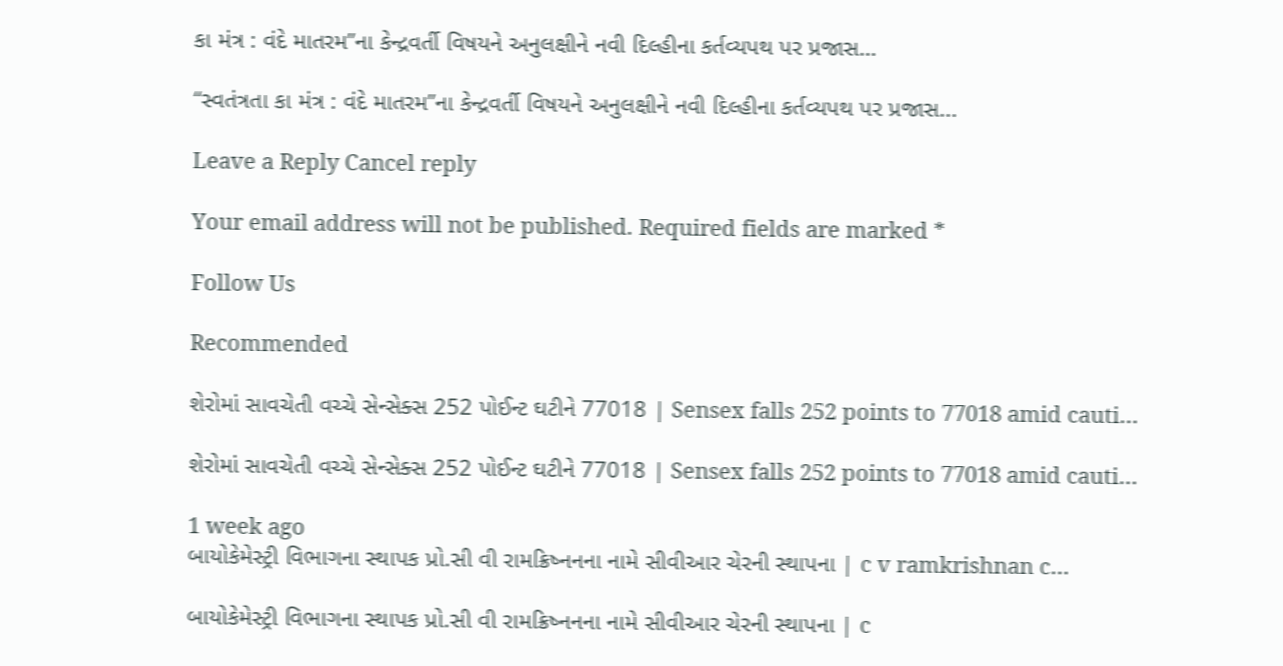કા મંત્ર : વંદે માતરમ”ના કેન્દ્રવર્તી વિષયને અનુલક્ષીને નવી દિલ્હીના કર્તવ્યપથ પર પ્રજાસ…

“સ્વતંત્રતા કા મંત્ર : વંદે માતરમ”ના કેન્દ્રવર્તી વિષયને અનુલક્ષીને નવી દિલ્હીના કર્તવ્યપથ પર પ્રજાસ...

Leave a Reply Cancel reply

Your email address will not be published. Required fields are marked *

Follow Us

Recommended

શેરોમાં સાવચેતી વચ્ચે સેન્સેક્સ 252 પોઈન્ટ ઘટીને 77018 | Sensex falls 252 points to 77018 amid cauti…

શેરોમાં સાવચેતી વચ્ચે સેન્સેક્સ 252 પોઈન્ટ ઘટીને 77018 | Sensex falls 252 points to 77018 amid cauti…

1 week ago
બાયોકેમેસ્ટ્રી વિભાગના સ્થાપક પ્રો.સી વી રામક્રિષ્નનના નામે સીવીઆર ચેરની સ્થાપના | c v ramkrishnan c…

બાયોકેમેસ્ટ્રી વિભાગના સ્થાપક પ્રો.સી વી રામક્રિષ્નનના નામે સીવીઆર ચેરની સ્થાપના | c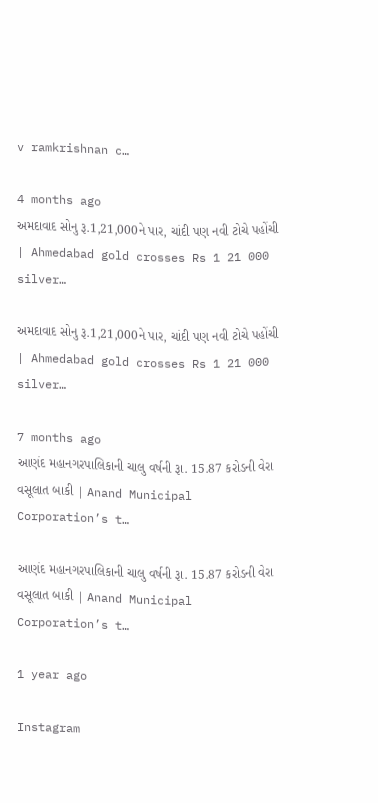v ramkrishnan c…

4 months ago
અમદાવાદ સોનુ રૂ.1,21,000ને પાર, ચાંદી પણ નવી ટોચે પહોંચી | Ahmedabad gold crosses Rs 1 21 000 silver…

અમદાવાદ સોનુ રૂ.1,21,000ને પાર, ચાંદી પણ નવી ટોચે પહોંચી | Ahmedabad gold crosses Rs 1 21 000 silver…

7 months ago
આણંદ મહાનગરપાલિકાની ચાલુ વર્ષની રૂા. 15.87 કરોડની વેરા વસૂલાત બાકી | Anand Municipal Corporation’s t…

આણંદ મહાનગરપાલિકાની ચાલુ વર્ષની રૂા. 15.87 કરોડની વેરા વસૂલાત બાકી | Anand Municipal Corporation’s t…

1 year ago

Instagram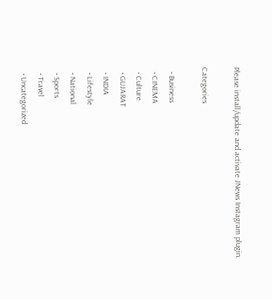Please install/update and activate JNews Instagram plugin.

Categories

  • Business
  • CINEMA
  • Culture
  • GUJARAT
  • INDIA
  • Lifestyle
  • National
  • Sports
  • Travel
  • Uncategorized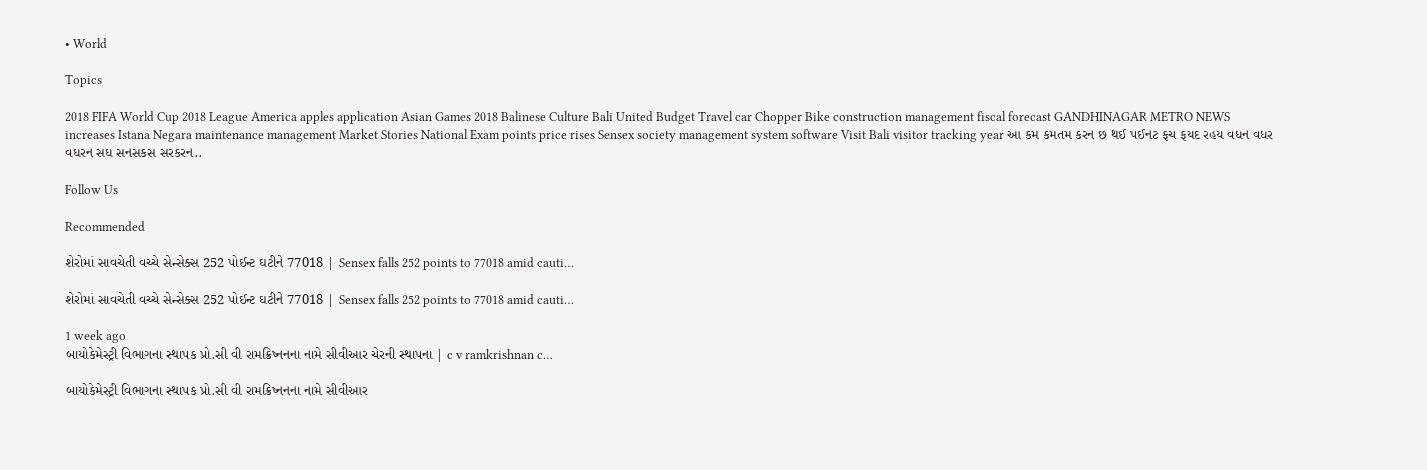• World

Topics

2018 FIFA World Cup 2018 League America apples application Asian Games 2018 Balinese Culture Bali United Budget Travel car Chopper Bike construction management fiscal forecast GANDHINAGAR METRO NEWS increases Istana Negara maintenance management Market Stories National Exam points price rises Sensex society management system software Visit Bali visitor tracking year આ કમ કમતમ કરન છ થઈ પઈનટ ફચ ફયદ રહય વધન વધર વધરન સધ સનસકસ સરકરન..

Follow Us

Recommended

શેરોમાં સાવચેતી વચ્ચે સેન્સેક્સ 252 પોઈન્ટ ઘટીને 77018 | Sensex falls 252 points to 77018 amid cauti…

શેરોમાં સાવચેતી વચ્ચે સેન્સેક્સ 252 પોઈન્ટ ઘટીને 77018 | Sensex falls 252 points to 77018 amid cauti…

1 week ago
બાયોકેમેસ્ટ્રી વિભાગના સ્થાપક પ્રો.સી વી રામક્રિષ્નનના નામે સીવીઆર ચેરની સ્થાપના | c v ramkrishnan c…

બાયોકેમેસ્ટ્રી વિભાગના સ્થાપક પ્રો.સી વી રામક્રિષ્નનના નામે સીવીઆર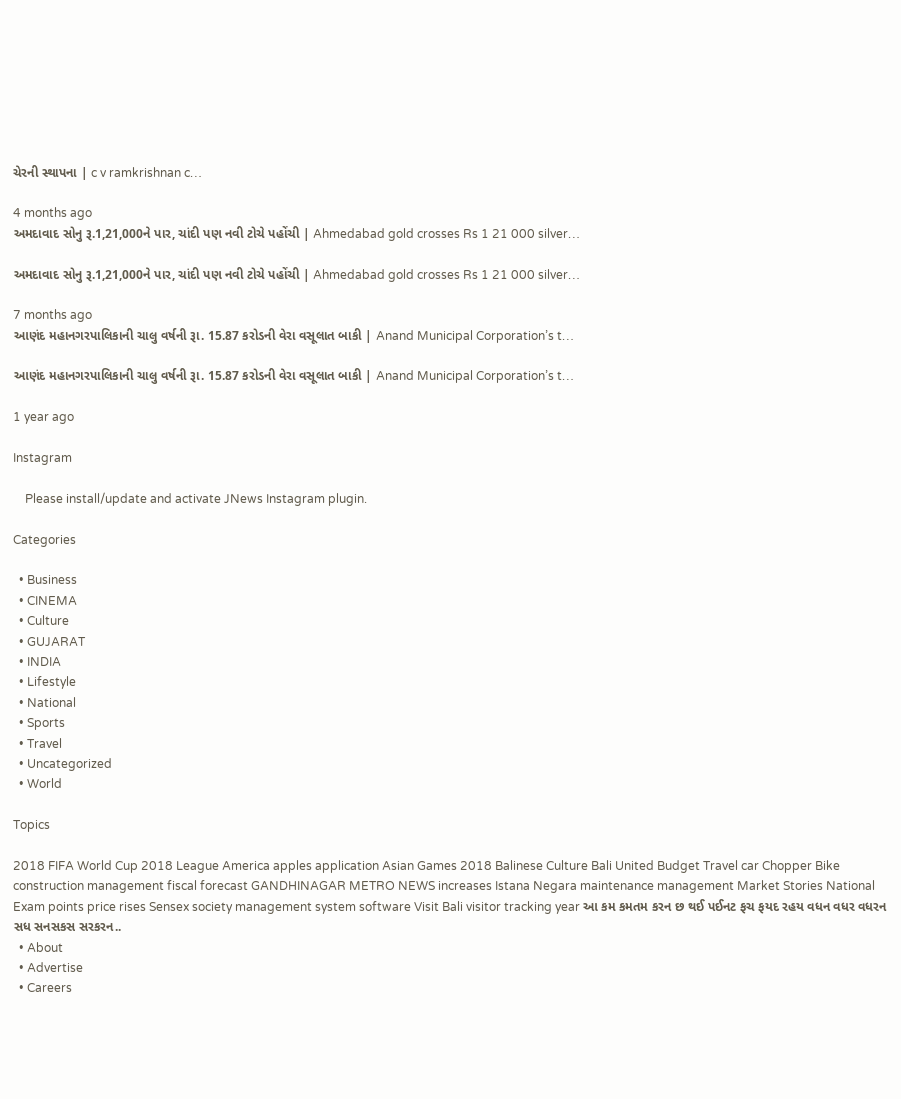ચેરની સ્થાપના | c v ramkrishnan c…

4 months ago
અમદાવાદ સોનુ રૂ.1,21,000ને પાર, ચાંદી પણ નવી ટોચે પહોંચી | Ahmedabad gold crosses Rs 1 21 000 silver…

અમદાવાદ સોનુ રૂ.1,21,000ને પાર, ચાંદી પણ નવી ટોચે પહોંચી | Ahmedabad gold crosses Rs 1 21 000 silver…

7 months ago
આણંદ મહાનગરપાલિકાની ચાલુ વર્ષની રૂા. 15.87 કરોડની વેરા વસૂલાત બાકી | Anand Municipal Corporation’s t…

આણંદ મહાનગરપાલિકાની ચાલુ વર્ષની રૂા. 15.87 કરોડની વેરા વસૂલાત બાકી | Anand Municipal Corporation’s t…

1 year ago

Instagram

    Please install/update and activate JNews Instagram plugin.

Categories

  • Business
  • CINEMA
  • Culture
  • GUJARAT
  • INDIA
  • Lifestyle
  • National
  • Sports
  • Travel
  • Uncategorized
  • World

Topics

2018 FIFA World Cup 2018 League America apples application Asian Games 2018 Balinese Culture Bali United Budget Travel car Chopper Bike construction management fiscal forecast GANDHINAGAR METRO NEWS increases Istana Negara maintenance management Market Stories National Exam points price rises Sensex society management system software Visit Bali visitor tracking year આ કમ કમતમ કરન છ થઈ પઈનટ ફચ ફયદ રહય વધન વધર વધરન સધ સનસકસ સરકરન..
  • About
  • Advertise
  • Careers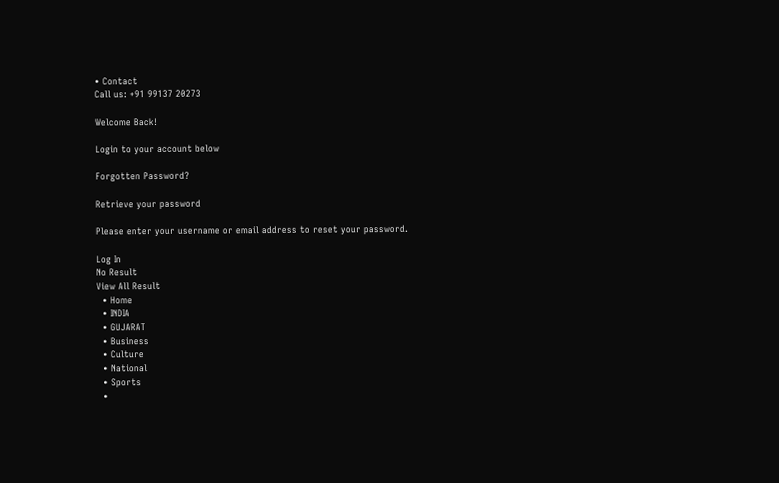• Contact
Call us: +91 99137 20273

Welcome Back!

Login to your account below

Forgotten Password?

Retrieve your password

Please enter your username or email address to reset your password.

Log In
No Result
View All Result
  • Home
  • INDIA
  • GUJARAT
  • Business
  • Culture
  • National
  • Sports
  •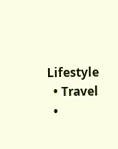Lifestyle
  • Travel
  •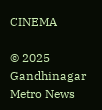CINEMA

© 2025 Gandhinagar Metro News